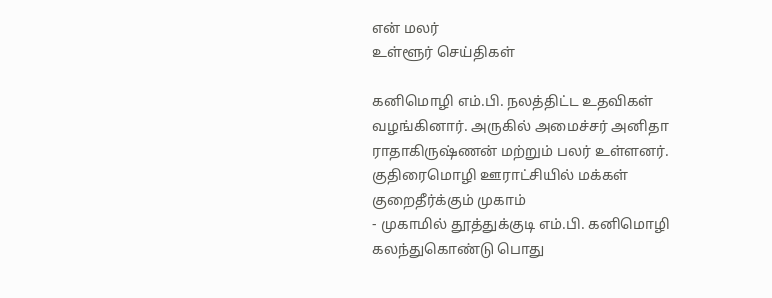என் மலர்
உள்ளூர் செய்திகள்

கனிமொழி எம்.பி. நலத்திட்ட உதவிகள் வழங்கினார். அருகில் அமைச்சர் அனிதா ராதாகிருஷ்ணன் மற்றும் பலர் உள்ளனர்.
குதிரைமொழி ஊராட்சியில் மக்கள் குறைதீர்க்கும் முகாம்
- முகாமில் தூத்துக்குடி எம்.பி. கனிமொழி கலந்துகொண்டு பொது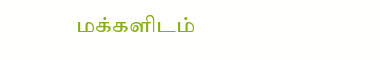மக்களிடம்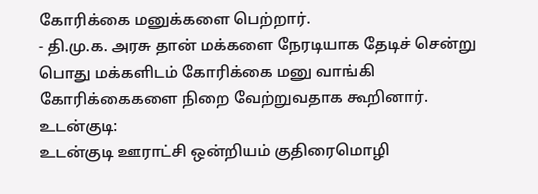கோரிக்கை மனுக்களை பெற்றார்.
- தி.மு.க. அரசு தான் மக்களை நேரடியாக தேடிச் சென்று பொது மக்களிடம் கோரிக்கை மனு வாங்கி கோரிக்கைகளை நிறை வேற்றுவதாக கூறினார்.
உடன்குடி:
உடன்குடி ஊராட்சி ஒன்றியம் குதிரைமொழி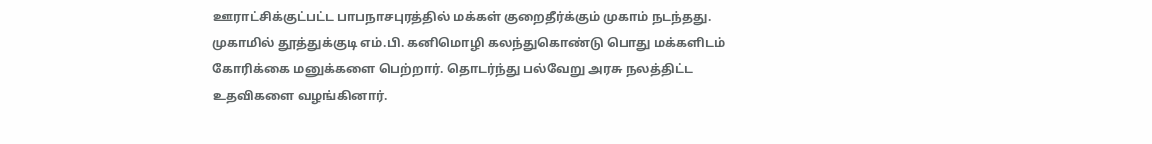ஊராட்சிக்குட்பட்ட பாபநாசபுரத்தில் மக்கள் குறைதீர்க்கும் முகாம் நடந்தது.
முகாமில் தூத்துக்குடி எம்.பி. கனிமொழி கலந்துகொண்டு பொது மக்களிடம் கோரிக்கை மனுக்களை பெற்றார். தொடர்ந்து பல்வேறு அரசு நலத்திட்ட உதவிகளை வழங்கினார்.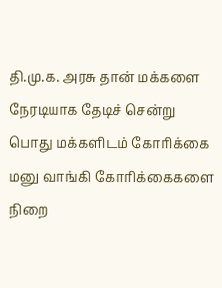தி.மு.க. அரசு தான் மக்களை நேரடியாக தேடிச் சென்று பொது மக்களிடம் கோரிக்கை மனு வாங்கி கோரிக்கைகளை நிறை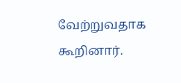வேற்றுவதாக கூறினார்.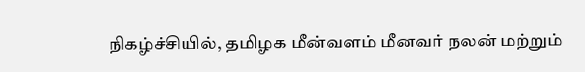நிகழ்ச்சியில், தமிழக மீன்வளம் மீனவர் நலன் மற்றும்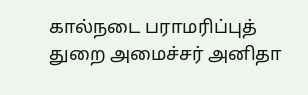கால்நடை பராமரிப்புத் துறை அமைச்சர் அனிதா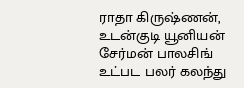ராதா கிருஷ்ணன், உடன்குடி யூனியன் சேர்மன் பாலசிங் உட்பட பலர் கலந்து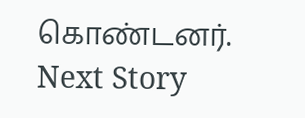கொண்டனர்.
Next Story